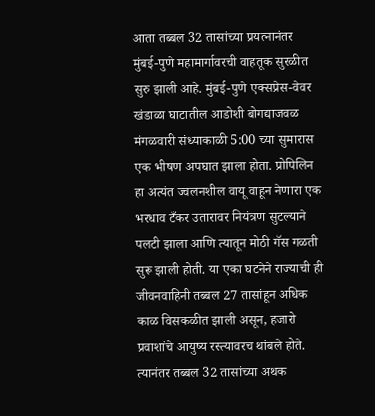आता तब्बल 32 तासांच्या प्रयत्नानंतर मुंबई-पुणे महामार्गावरची वाहतूक सुरळीत सुरु झाली आहे. मुंबई-पुणे एक्सप्रेस-वेवर खंडाळा घाटातील आडोशी बोगद्याजवळ मंगळवारी संध्याकाळी 5:00 च्या सुमारास एक भीषण अपघात झाला होता. प्रोपिलिन हा अत्यंत ज्वलनशील वायू वाहून नेणारा एक भरधाव टँकर उतारावर नियंत्रण सुटल्याने पलटी झाला आणि त्यातून मोठी गॅस गळती सुरू झाली होती. या एका घटनेने राज्याची ही जीवनवाहिनी तब्बल 27 तासांहून अधिक काळ विसकळीत झाली असून, हजारो प्रवाशांचे आयुष्य रस्त्यावरच थांबले होते. त्यानंतर तब्बल 32 तासांच्या अथक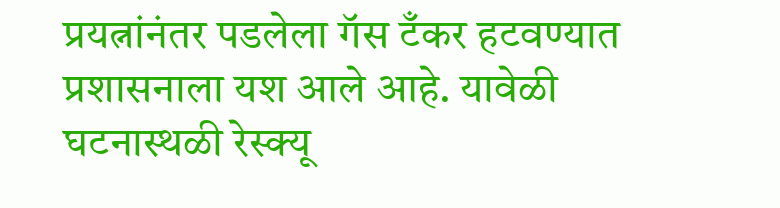प्रयत्नांनंतर पडलेला गॅस टँकर हटवण्यात प्रशासनाला यश आले आहे. यावेळी घटनास्थळी रेस्क्यू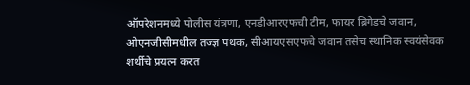ऑपरेशनमध्ये पोलीस यंत्रणा, एनडीआरएफची टीम, फायर ब्रिगेडचे जवान, ओएनजीसीमधील तज्ज्ञ पथक, सीआयएसएफचे जवान तसेच स्थानिक स्वयंसेवक शर्थीचे प्रयत्न करत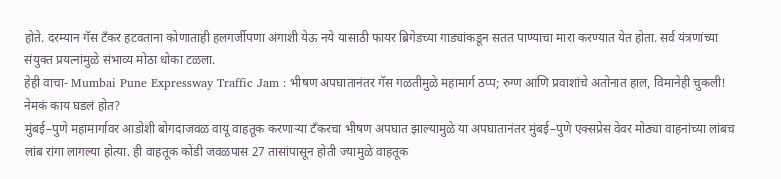होते. दरम्यान गॅस टँकर हटवताना कोणाताही हलगर्जीपणा अंगाशी येऊ नये यासाठी फायर ब्रिगेडच्या गाड्यांकडून सतत पाण्याचा मारा करण्यात येत होता. सर्व यंत्रणांच्या संयुक्त प्रयत्नांमुळे संभाव्य मोठा धोका टळला.
हेही वाचा- Mumbai Pune Expressway Traffic Jam : भीषण अपघातानंतर गॅस गळतीमुळे महामार्ग ठप्प; रुग्ण आणि प्रवाशांचे अतोनात हाल, विमानेही चुकली!
नेमकं काय घडलं होत?
मुंबई–पुणे महामार्गावर आडोशी बोगदाजवळ वायू वाहतूक करणाऱ्या टँकरचा भीषण अपघात झाल्यामुळे या अपघातानंतर मुंबई–पुणे एक्सप्रेस वेवर मोठ्या वाहनांच्या लांबच लांब रांगा लागल्या होत्या. ही वाहतूक कोंडी जवळपास 27 तासांपासून होती ज्यामुळे वाहतूक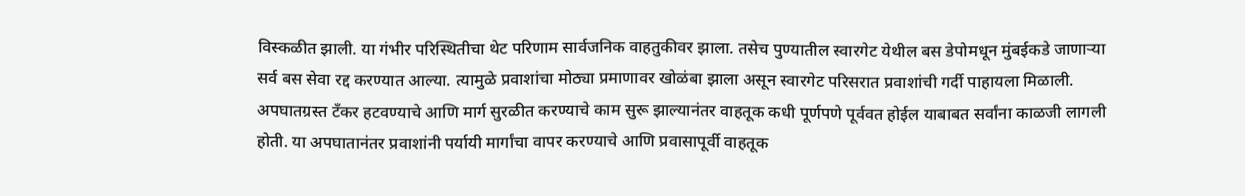विस्कळीत झाली. या गंभीर परिस्थितीचा थेट परिणाम सार्वजनिक वाहतुकीवर झाला. तसेच पुण्यातील स्वारगेट येथील बस डेपोमधून मुंबईकडे जाणाऱ्या सर्व बस सेवा रद्द करण्यात आल्या. त्यामुळे प्रवाशांचा मोठ्या प्रमाणावर खोळंबा झाला असून स्वारगेट परिसरात प्रवाशांची गर्दी पाहायला मिळाली. अपघातग्रस्त टँकर हटवण्याचे आणि मार्ग सुरळीत करण्याचे काम सुरू झाल्यानंतर वाहतूक कधी पूर्णपणे पूर्ववत होईल याबाबत सर्वांना काळजी लागली होती. या अपघातानंतर प्रवाशांनी पर्यायी मार्गांचा वापर करण्याचे आणि प्रवासापूर्वी वाहतूक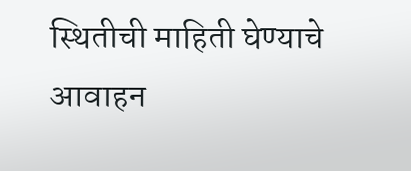स्थितीची माहिती घेण्याचे आवाहन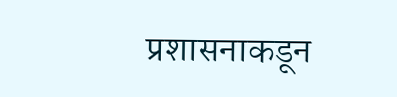प्रशासनाकडून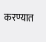करण्यात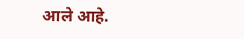आले आहे.